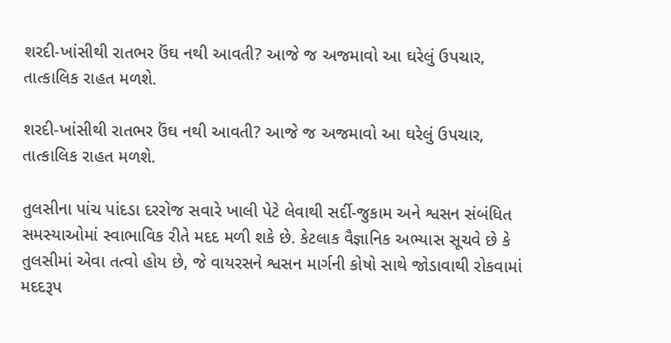શરદી-ખાંસીથી રાતભર ઉંઘ નથી આવતી? આજે જ અજમાવો આ ઘરેલું ઉપચાર, તાત્કાલિક રાહત મળશે.

શરદી-ખાંસીથી રાતભર ઉંઘ નથી આવતી? આજે જ અજમાવો આ ઘરેલું ઉપચાર, તાત્કાલિક રાહત મળશે.

તુલસીના પાંચ પાંદડા દરરોજ સવારે ખાલી પેટે લેવાથી સર્દી-જુકામ અને શ્વસન સંબંધિત સમસ્યાઓમાં સ્વાભાવિક રીતે મદદ મળી શકે છે. કેટલાક વૈજ્ઞાનિક અભ્યાસ સૂચવે છે કે તુલસીમાં એવા તત્વો હોય છે, જે વાયરસને શ્વસન માર્ગની કોષો સાથે જોડાવાથી રોકવામાં મદદરૂપ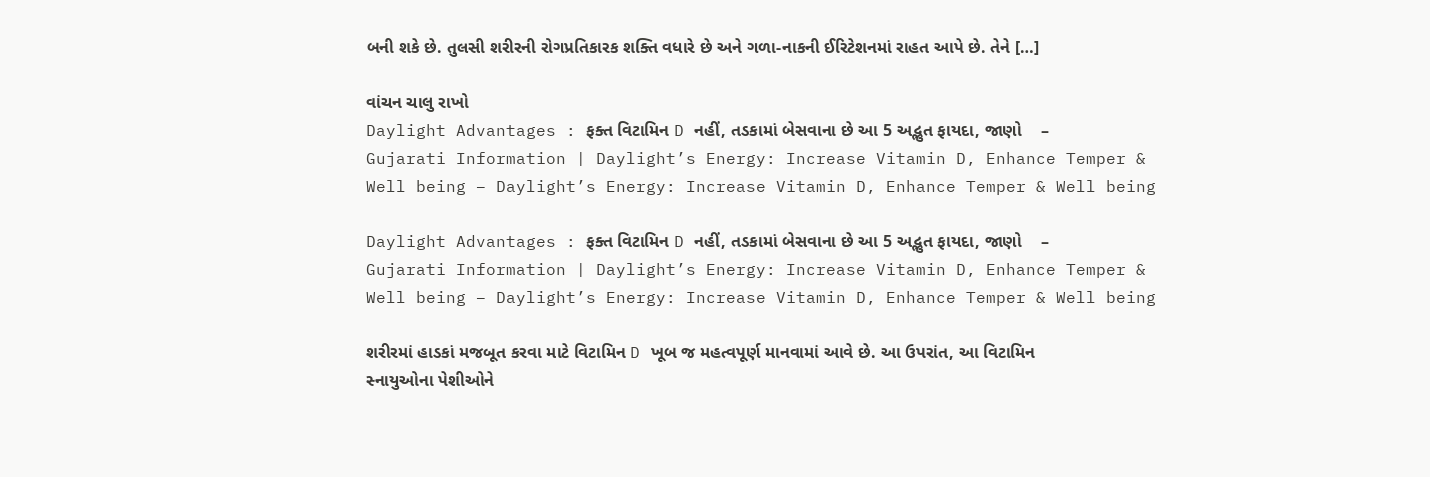બની શકે છે. તુલસી શરીરની રોગપ્રતિકારક શક્તિ વધારે છે અને ગળા-નાકની ઈરિટેશનમાં રાહત આપે છે. તેને […]

વાંચન ચાલુ રાખો
Daylight Advantages : ફક્ત વિટામિન D નહીં, તડકામાં બેસવાના છે આ 5 અદ્ભુત ફાયદા, જાણો    – Gujarati Information | Daylight’s Energy: Increase Vitamin D, Enhance Temper & Well being – Daylight’s Energy: Increase Vitamin D, Enhance Temper & Well being

Daylight Advantages : ફક્ત વિટામિન D નહીં, તડકામાં બેસવાના છે આ 5 અદ્ભુત ફાયદા, જાણો    – Gujarati Information | Daylight’s Energy: Increase Vitamin D, Enhance Temper & Well being – Daylight’s Energy: Increase Vitamin D, Enhance Temper & Well being

શરીરમાં હાડકાં મજબૂત કરવા માટે વિટામિન D ખૂબ જ મહત્વપૂર્ણ માનવામાં આવે છે. આ ઉપરાંત, આ વિટામિન સ્નાયુઓના પેશીઓને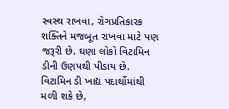સ્વસ્થ રાખવા, રોગપ્રતિકારક શક્તિને મજબૂત રાખવા માટે પણ જરૂરી છે. ઘણા લોકો વિટામિન ડીની ઉણપથી પીડાય છે. વિટામિન ડી ખાદ્ય પદાર્થોમાંથી મળી શકે છે,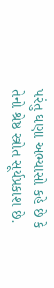પરંતુ ઘણા અભ્યાસો કહે છે કે તેનો શ્રેષ્ઠ સ્ત્રોત સૂર્યપ્રકાશ છે.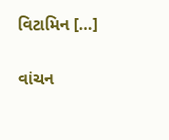વિટામિન […]

વાંચન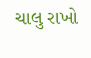ચાલુ રાખો